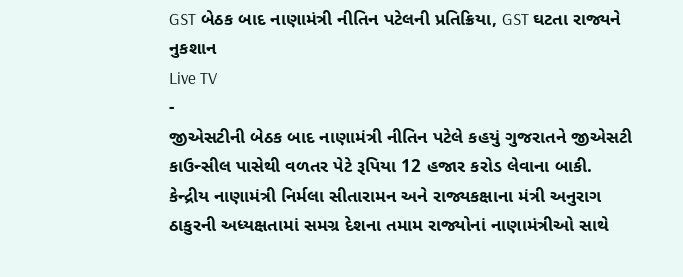GST બેઠક બાદ નાણામંત્રી નીતિન પટેલની પ્રતિક્રિયા, GST ઘટતા રાજ્યને નુકશાન
Live TV
-
જીએસટીની બેઠક બાદ નાણામંત્રી નીતિન પટેલે કહયું ગુજરાતને જીએસટી કાઉન્સીલ પાસેથી વળતર પેટે રૂપિયા 12 હજાર કરોડ લેવાના બાકી.
કેન્દ્રીય નાણામંત્રી નિર્મલા સીતારામન અને રાજ્યકક્ષાના મંત્રી અનુરાગ ઠાકુરની અધ્યક્ષતામાં સમગ્ર દેશના તમામ રાજ્યોનાં નાણામંત્રીઓ સાથે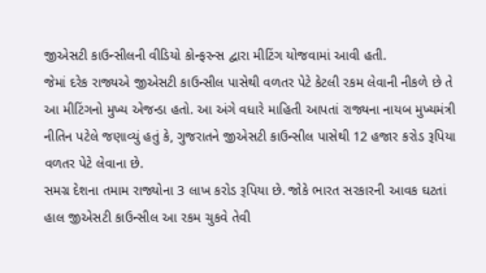જીએસટી કાઉન્સીલની વીડિયો કોન્ફરન્સ દ્વારા મીટિંગ યોજવામાં આવી હતી.
જેમાં દરેક રાજ્યએ જીએસટી કાઉન્સીલ પાસેથી વળતર પેટે કેટલી રકમ લેવાની નીકળે છે તે આ મીટિંગનો મુખ્ય એજન્ડા હતો. આ અંગે વધારે માહિતી આપતાં રાજ્યના નાયબ મુખ્યમંત્રી નીતિન પટેલે જણાવ્યું હતું કે, ગુજરાતને જીએસટી કાઉન્સીલ પાસેથી 12 હજાર કરોડ રૂપિયા વળતર પેટે લેવાના છે.
સમગ્ર દેશના તમામ રાજ્યોના 3 લાખ કરોડ રૂપિયા છે. જોકે ભારત સરકારની આવક ઘટતાં હાલ જીએસટી કાઉન્સીલ આ રકમ ચુકવે તેવી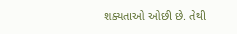શક્યતાઓ ઓછી છે. તેથી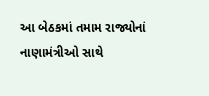આ બેઠકમાં તમામ રાજ્યોનાં નાણામંત્રીઓ સાથે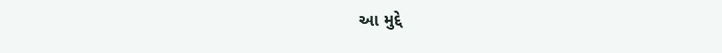આ મુદ્દે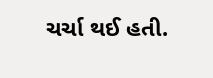ચર્ચા થઈ હતી.